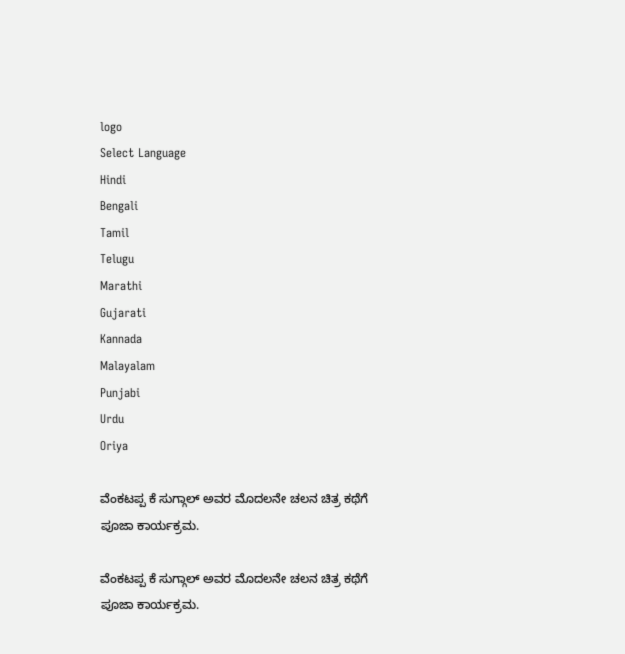logo
Select Language
Hindi
Bengali
Tamil
Telugu
Marathi
Gujarati
Kannada
Malayalam
Punjabi
Urdu
Oriya

ವೆಂಕಟಪ್ಪ ಕೆ ಸುಗ್ಗಾಲ್ ಅವರ ಮೊದಲನೇ ಚಲನ ಚಿತ್ರ ಕಥೆಗೆ ಪೂಜಾ ಕಾರ್ಯಕ್ರಮ.

ವೆಂಕಟಪ್ಪ ಕೆ ಸುಗ್ಗಾಲ್ ಅವರ ಮೊದಲನೇ ಚಲನ ಚಿತ್ರ ಕಥೆಗೆ ಪೂಜಾ ಕಾರ್ಯಕ್ರಮ.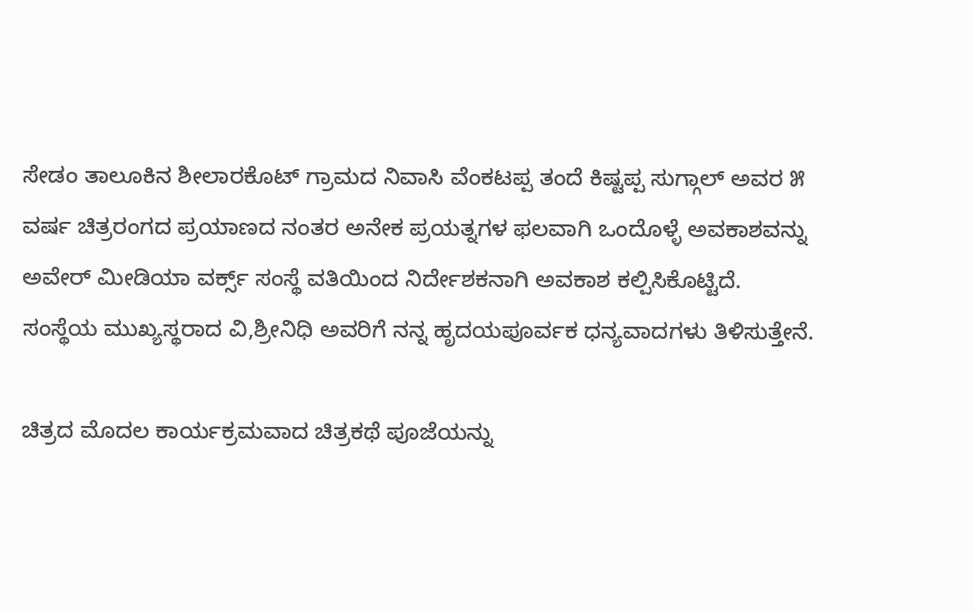ಸೇಡಂ ತಾಲೂಕಿನ ಶೀಲಾರಕೊಟ್ ಗ್ರಾಮದ ನಿವಾಸಿ ವೆಂಕಟಪ್ಪ ತಂದೆ ಕಿಷ್ಟಪ್ಪ ಸುಗ್ಗಾಲ್ ಅವರ ೫ ವರ್ಷ ಚಿತ್ರರಂಗದ ಪ್ರಯಾಣದ ನಂತರ ಅನೇಕ ಪ್ರಯತ್ನಗಳ ಫಲವಾಗಿ ಒಂದೊಳ್ಳೆ ಅವಕಾಶವನ್ನು ಅವೇರ್ ಮೀಡಿಯಾ ವರ್ಕ್ಸ್ ಸಂಸ್ಥೆ ವತಿಯಿಂದ ನಿರ್ದೇಶಕನಾಗಿ ಅವಕಾಶ ಕಲ್ಪಿಸಿಕೊಟ್ಟಿದೆ. ಸಂಸ್ಥೆಯ ಮುಖ್ಯಸ್ಥರಾದ ವಿ,ಶ್ರೀನಿಧಿ ಅವರಿಗೆ ನನ್ನ ಹೃದಯಪೂರ್ವಕ ಧನ್ಯವಾದಗಳು ತಿಳಿಸುತ್ತೇನೆ.

ಚಿತ್ರದ ಮೊದಲ ಕಾರ್ಯಕ್ರಮವಾದ ಚಿತ್ರಕಥೆ ಪೂಜೆಯನ್ನು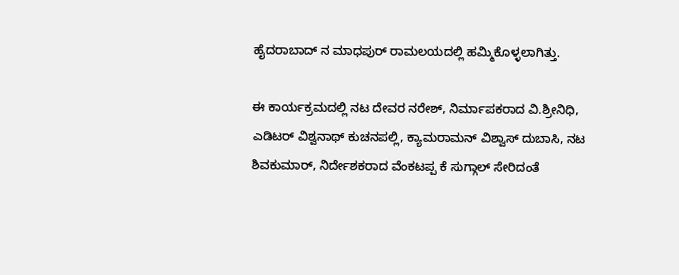ಹೈದರಾಬಾದ್ ನ ಮಾಧಪುರ್ ರಾಮಲಯದಲ್ಲಿ ಹಮ್ಮಿಕೊಳ್ಳಲಾಗಿತ್ತು.

ಈ ಕಾರ್ಯಕ್ರಮದಲ್ಲಿ ನಟ ದೇವರ ನರೇಶ್, ನಿರ್ಮಾಪಕರಾದ ವಿ.ಶ್ರೀನಿಧಿ, ಎಡಿಟರ್ ವಿಶ್ವನಾಥ್ ಕುಚನಪಲ್ಲಿ, ಕ್ಯಾಮರಾಮನ್ ವಿಶ್ವಾಸ್ ದುಬಾಸಿ, ನಟ ಶಿವಕುಮಾರ್, ನಿರ್ದೇಶಕರಾದ ವೆಂಕಟಪ್ಪ ಕೆ ಸುಗ್ಗಾಲ್ ಸೇರಿದಂತೆ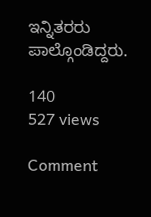ಇನ್ನಿತರರು ಪಾಲ್ಗೊಂಡಿದ್ದರು.

140
527 views

Comment